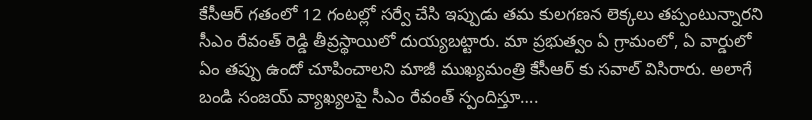కేసీఆర్ గతంలో 12 గంటల్లో సర్వే చేసి ఇప్పుడు తమ కులగణన లెక్కలు తప్పంటున్నారని సీఎం రేవంత్ రెడ్డి తీవ్రస్థాయిలో దుయ్యబట్టారు. మా ప్రభుత్వం ఏ గ్రామంలో, ఏ వార్డులో ఏం తప్పు ఉందో చూపించాలని మాజీ ముఖ్యమంత్రి కేసీఆర్ కు సవాల్ విసిరారు. అలాగే బండి సంజయ్ వ్యాఖ్యలపై సీఎం రేవంత్ స్పందిస్తూ….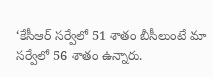‘కేసీఆర్ సర్వేలో 51 శాతం బీసీలుంటే మా సర్వేలో 56 శాతం ఉన్నారు.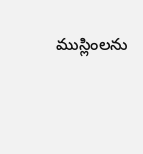ముస్లింలను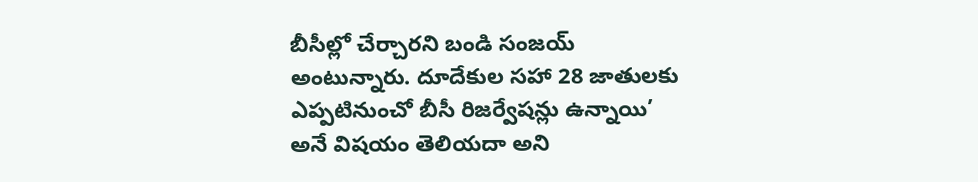బీసీల్లో చేర్చారని బండి సంజయ్ అంటున్నారు. దూదేకుల సహా 28 జాతులకు ఎప్పటినుంచో బీసీ రిజర్వేషన్లు ఉన్నాయి’ అనే విషయం తెలియదా అని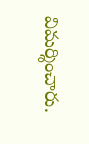విమర్శించారు.